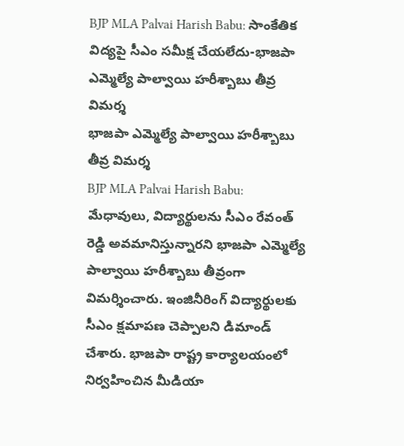BJP MLA Palvai Harish Babu: సాంకేతిక విద్యపై సీఎం సమీక్ష చేయలేదు-భాజపా ఎమ్మెల్యే పాల్వాయి హరీశ్బాబు తీవ్ర విమర్శ
భాజపా ఎమ్మెల్యే పాల్వాయి హరీశ్బాబు తీవ్ర విమర్శ
BJP MLA Palvai Harish Babu: మేధావులు, విద్యార్థులను సీఎం రేవంత్ రెడ్డి అవమానిస్తున్నారని భాజపా ఎమ్మెల్యే పాల్వాయి హరీశ్బాబు తీవ్రంగా విమర్శించారు. ఇంజినీరింగ్ విద్యార్థులకు సీఎం క్షమాపణ చెప్పాలని డిమాండ్ చేశారు. భాజపా రాష్ట్ర కార్యాలయంలో నిర్వహించిన మీడియా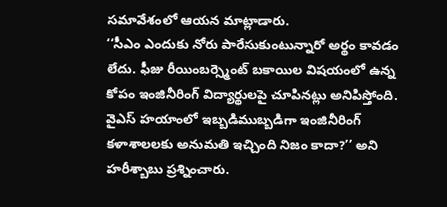సమావేశంలో ఆయన మాట్లాడారు.
‘‘సీఎం ఎందుకు నోరు పారేసుకుంటున్నారో అర్థం కావడం లేదు. ఫీజు రీయింబర్స్మెంట్ బకాయిల విషయంలో ఉన్న కోపం ఇంజినీరింగ్ విద్యార్థులపై చూపినట్లు అనిపిస్తోంది. వైఎస్ హయాంలో ఇబ్బడిముబ్బడిగా ఇంజినీరింగ్ కళాశాలలకు అనుమతి ఇచ్చింది నిజం కాదా?’’ అని హరీశ్బాబు ప్రశ్నించారు.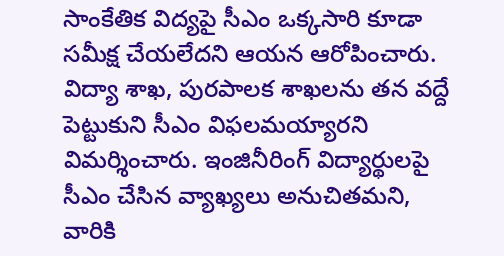సాంకేతిక విద్యపై సీఎం ఒక్కసారి కూడా సమీక్ష చేయలేదని ఆయన ఆరోపించారు. విద్యా శాఖ, పురపాలక శాఖలను తన వద్దే పెట్టుకుని సీఎం విఫలమయ్యారని విమర్శించారు. ఇంజినీరింగ్ విద్యార్థులపై సీఎం చేసిన వ్యాఖ్యలు అనుచితమని, వారికి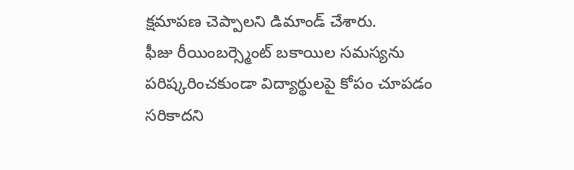క్షమాపణ చెప్పాలని డిమాండ్ చేశారు.
ఫీజు రీయింబర్స్మెంట్ బకాయిల సమస్యను పరిష్కరించకుండా విద్యార్థులపై కోపం చూపడం సరికాదని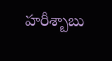హరీశ్బాబు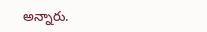అన్నారు.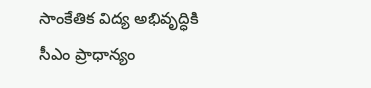సాంకేతిక విద్య అభివృద్ధికి సీఎం ప్రాధాన్యం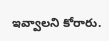ఇవ్వాలని కోరారు.